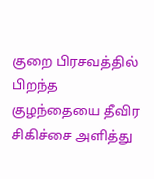குறை பிரசவத்தில் பிறந்த குழந்தையை தீவிர சிகிச்சை அளித்து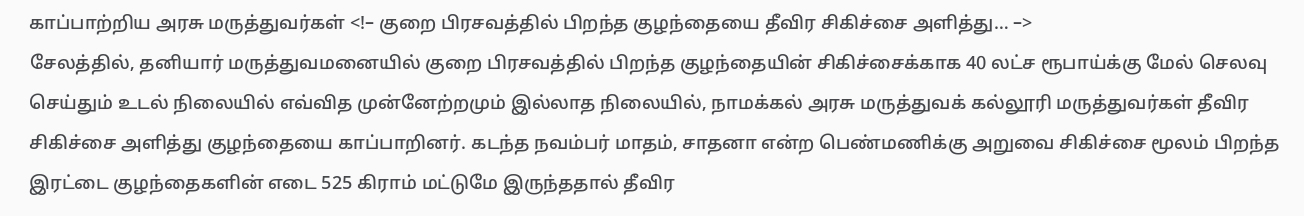காப்பாற்றிய அரசு மருத்துவர்கள் <!– குறை பிரசவத்தில் பிறந்த குழந்தையை தீவிர சிகிச்சை அளித்து… –>
சேலத்தில், தனியார் மருத்துவமனையில் குறை பிரசவத்தில் பிறந்த குழந்தையின் சிகிச்சைக்காக 40 லட்ச ரூபாய்க்கு மேல் செலவு செய்தும் உடல் நிலையில் எவ்வித முன்னேற்றமும் இல்லாத நிலையில், நாமக்கல் அரசு மருத்துவக் கல்லூரி மருத்துவர்கள் தீவிர சிகிச்சை அளித்து குழந்தையை காப்பாறினர். கடந்த நவம்பர் மாதம், சாதனா என்ற பெண்மணிக்கு அறுவை சிகிச்சை மூலம் பிறந்த இரட்டை குழந்தைகளின் எடை 525 கிராம் மட்டுமே இருந்ததால் தீவிர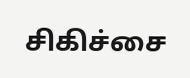சிகிச்சை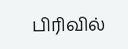பிரிவில்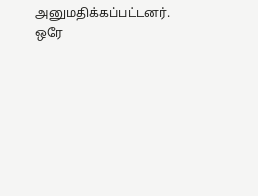அனுமதிக்கப்பட்டனர். ஒரே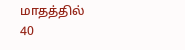மாதத்தில் 40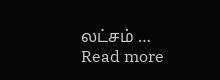லட்சம் … Read more